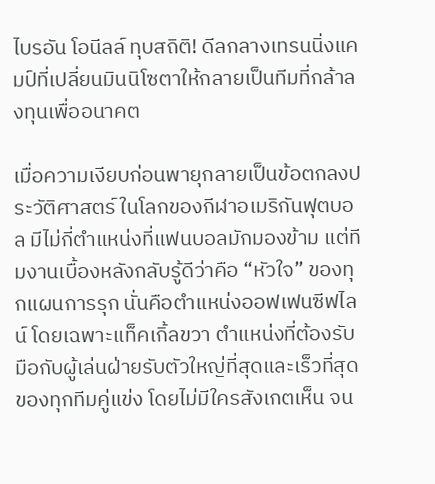ไบรอัน โอนีลล์ ทุบสถิติ! ดีลกลางเทรนนิ่งแคมป์ที่เปลี่ยนมินนิโซตาให้กลายเป็นทีมที่กล้าลงทุนเพื่ออนาคต

เมื่อความเงียบก่อนพายุกลายเป็นข้อตกลงประวัติศาสตร์ ในโลกของกีฬาอเมริกันฟุตบอล มีไม่กี่ตำแหน่งที่แฟนบอลมักมองข้าม แต่ทีมงานเบื้องหลังกลับรู้ดีว่าคือ “หัวใจ” ของทุกแผนการรุก นั่นคือตำแหน่งออฟเฟนซีฟไลน์ โดยเฉพาะแท็คเกิ้ลขวา ตำแหน่งที่ต้องรับมือกับผู้เล่นฝ่ายรับตัวใหญ่ที่สุดและเร็วที่สุดของทุกทีมคู่แข่ง โดยไม่มีใครสังเกตเห็น จน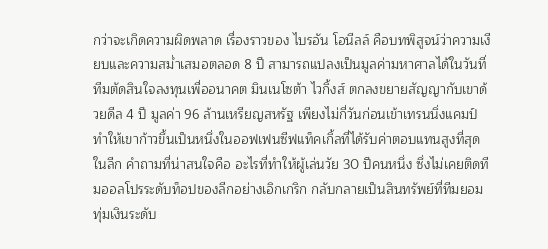กว่าจะเกิดความผิดพลาด เรื่องราวของ ไบรอัน โอนีลล์ คือบทพิสูจน์ว่าความเงียบและความสม่ำเสมอตลอด 8 ปี สามารถแปลงเป็นมูลค่ามหาศาลได้ในวันที่ทีมตัดสินใจลงทุนเพื่ออนาคต มินเนโซต้า ไวกิ้งส์ ตกลงขยายสัญญากับเขาด้วยดีล 4 ปี มูลค่า 96 ล้านเหรียญสหรัฐ เพียงไม่กี่วันก่อนเข้าเทรนนิ่งแคมป์ ทำให้เขาก้าวขึ้นเป็นหนึ่งในออฟเฟนซีฟแท็คเกิ้ลที่ได้รับค่าตอบแทนสูงที่สุดในลีก คำถามที่น่าสนใจคือ อะไรที่ทำให้ผู้เล่นวัย 30 ปีคนหนึ่ง ซึ่งไม่เคยติดทีมออลโปรระดับท็อปของลีกอย่างเอิกเกริก กลับกลายเป็นสินทรัพย์ที่ทีมยอมทุ่มเงินระดับ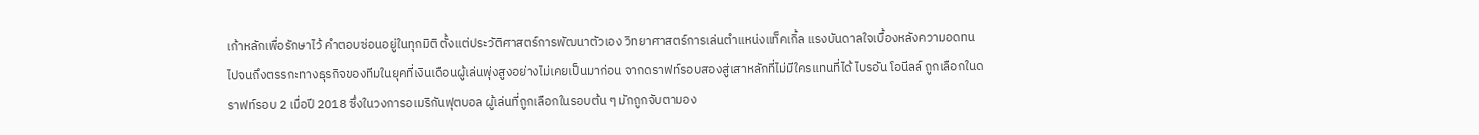เก้าหลักเพื่อรักษาไว้ คำตอบซ่อนอยู่ในทุกมิติ ตั้งแต่ประวัติศาสตร์การพัฒนาตัวเอง วิทยาศาสตร์การเล่นตำแหน่งแท็คเกิ้ล แรงบันดาลใจเบื้องหลังความอดทน ไปจนถึงตรรกะทางธุรกิจของทีมในยุคที่เงินเดือนผู้เล่นพุ่งสูงอย่างไม่เคยเป็นมาก่อน จากดราฟท์รอบสองสู่เสาหลักที่ไม่มีใครแทนที่ได้ ไบรอัน โอนีลล์ ถูกเลือกในดราฟท์รอบ 2 เมื่อปี 2018 ซึ่งในวงการอเมริกันฟุตบอล ผู้เล่นที่ถูกเลือกในรอบต้น ๆ มักถูกจับตามอง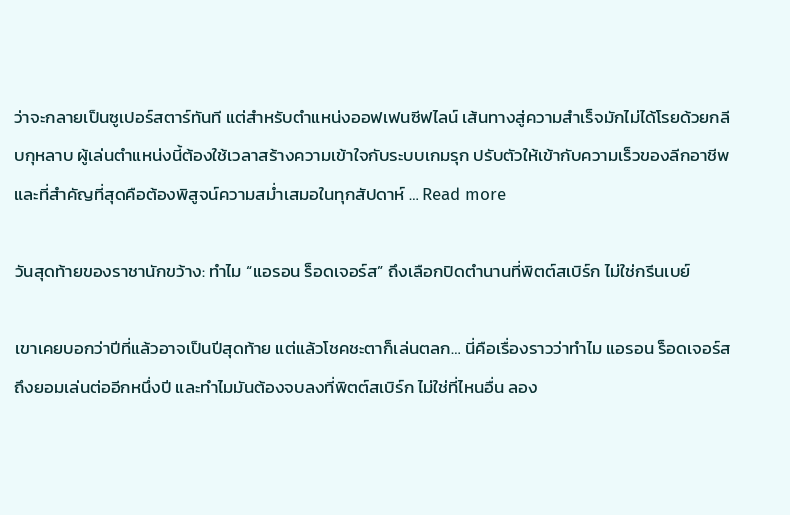ว่าจะกลายเป็นซูเปอร์สตาร์ทันที แต่สำหรับตำแหน่งออฟเฟนซีฟไลน์ เส้นทางสู่ความสำเร็จมักไม่ได้โรยด้วยกลีบกุหลาบ ผู้เล่นตำแหน่งนี้ต้องใช้เวลาสร้างความเข้าใจกับระบบเกมรุก ปรับตัวให้เข้ากับความเร็วของลีกอาชีพ และที่สำคัญที่สุดคือต้องพิสูจน์ความสม่ำเสมอในทุกสัปดาห์ … Read more

วันสุดท้ายของราชานักขว้าง: ทำไม “แอรอน ร็อดเจอร์ส” ถึงเลือกปิดตำนานที่พิตต์สเบิร์ก ไม่ใช่กรีนเบย์

เขาเคยบอกว่าปีที่แล้วอาจเป็นปีสุดท้าย แต่แล้วโชคชะตาก็เล่นตลก… นี่คือเรื่องราวว่าทำไม แอรอน ร็อดเจอร์ส ถึงยอมเล่นต่ออีกหนึ่งปี และทำไมมันต้องจบลงที่พิตต์สเบิร์ก ไม่ใช่ที่ไหนอื่น ลอง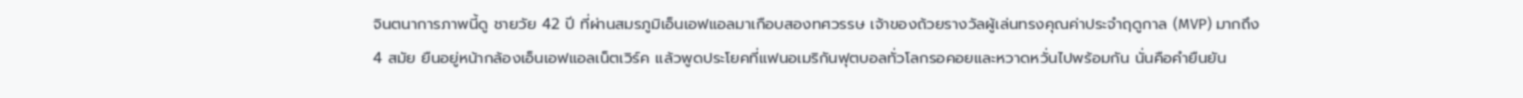จินตนาการภาพนี้ดู ชายวัย 42 ปี ที่ผ่านสมรภูมิเอ็นเอฟแอลมาเกือบสองทศวรรษ เจ้าของถ้วยรางวัลผู้เล่นทรงคุณค่าประจำฤดูกาล (MVP) มากถึง 4 สมัย ยืนอยู่หน้ากล้องเอ็นเอฟแอลเน็ตเวิร์ค แล้วพูดประโยคที่แฟนอเมริกันฟุตบอลทั่วโลกรอคอยและหวาดหวั่นไปพร้อมกัน นั่นคือคำยืนยัน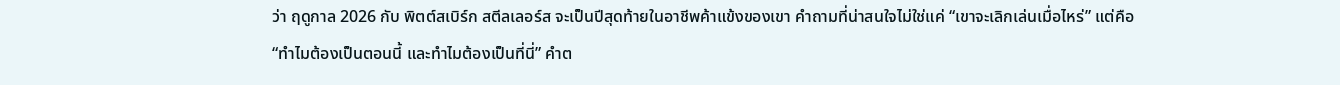ว่า ฤดูกาล 2026 กับ พิตต์สเบิร์ก สตีลเลอร์ส จะเป็นปีสุดท้ายในอาชีพค้าแข้งของเขา คำถามที่น่าสนใจไม่ใช่แค่ “เขาจะเลิกเล่นเมื่อไหร่” แต่คือ “ทำไมต้องเป็นตอนนี้ และทำไมต้องเป็นที่นี่” คำต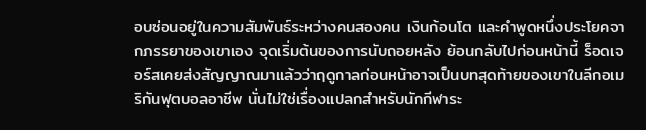อบซ่อนอยู่ในความสัมพันธ์ระหว่างคนสองคน เงินก้อนโต และคำพูดหนึ่งประโยคจากภรรยาของเขาเอง จุดเริ่มต้นของการนับถอยหลัง ย้อนกลับไปก่อนหน้านี้ ร็อดเจอร์สเคยส่งสัญญาณมาแล้วว่าฤดูกาลก่อนหน้าอาจเป็นบทสุดท้ายของเขาในลีกอเมริกันฟุตบอลอาชีพ นั่นไม่ใช่เรื่องแปลกสำหรับนักกีฬาระ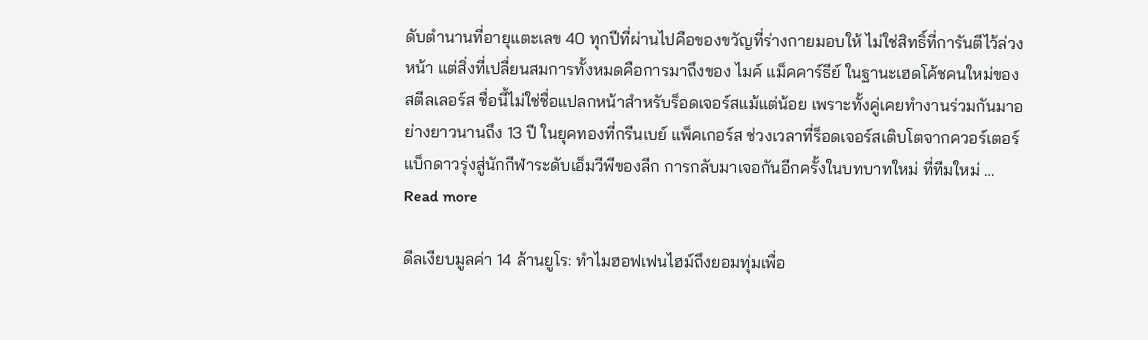ดับตำนานที่อายุแตะเลข 40 ทุกปีที่ผ่านไปคือของขวัญที่ร่างกายมอบให้ ไม่ใช่สิทธิ์ที่การันตีไว้ล่วงหน้า แต่สิ่งที่เปลี่ยนสมการทั้งหมดคือการมาถึงของ ไมค์ แม็คคาร์ธีย์ ในฐานะเฮดโค้ชคนใหม่ของสตีลเลอร์ส ชื่อนี้ไม่ใช่ชื่อแปลกหน้าสำหรับร็อดเจอร์สแม้แต่น้อย เพราะทั้งคู่เคยทำงานร่วมกันมาอย่างยาวนานถึง 13 ปี ในยุคทองที่กรีนเบย์ แพ็คเกอร์ส ช่วงเวลาที่ร็อดเจอร์สเติบโตจากควอร์เตอร์แบ็กดาวรุ่งสู่นักกีฬาระดับเอ็มวีพีของลีก การกลับมาเจอกันอีกครั้งในบทบาทใหม่ ที่ทีมใหม่ … Read more

ดีลเงียบมูลค่า 14 ล้านยูโร: ทำไมฮอฟเฟนไฮม์ถึงยอมทุ่มเพื่อ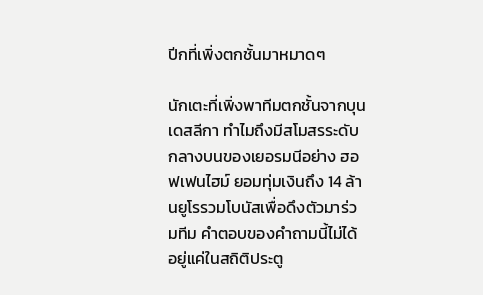ปีกที่เพิ่งตกชั้นมาหมาดๆ

นักเตะที่เพิ่งพาทีมตกชั้นจากบุนเดสลีกา ทำไมถึงมีสโมสรระดับกลางบนของเยอรมนีอย่าง ฮอฟเฟนไฮม์ ยอมทุ่มเงินถึง 14 ล้านยูโรรวมโบนัสเพื่อดึงตัวมาร่วมทีม คำตอบของคำถามนี้ไม่ได้อยู่แค่ในสถิติประตู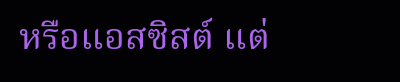หรือแอสซิสต์ แต่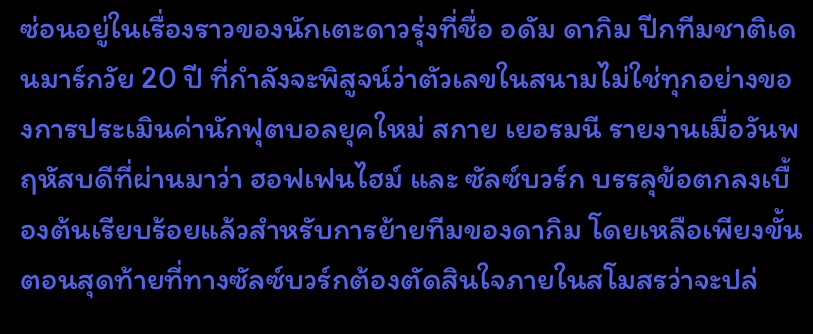ซ่อนอยู่ในเรื่องราวของนักเตะดาวรุ่งที่ชื่อ อดัม ดากิม ปีกทีมชาติเดนมาร์กวัย 20 ปี ที่กำลังจะพิสูจน์ว่าตัวเลขในสนามไม่ใช่ทุกอย่างของการประเมินค่านักฟุตบอลยุคใหม่ สกาย เยอรมนี รายงานเมื่อวันพฤหัสบดีที่ผ่านมาว่า ฮอฟเฟนไฮม์ และ ซัลซ์บวร์ก บรรลุข้อตกลงเบื้องต้นเรียบร้อยแล้วสำหรับการย้ายทีมของดากิม โดยเหลือเพียงขั้นตอนสุดท้ายที่ทางซัลซ์บวร์กต้องตัดสินใจภายในสโมสรว่าจะปล่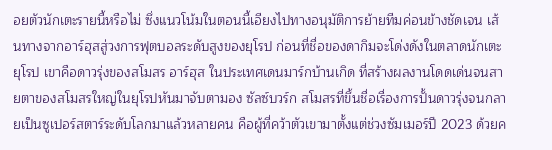อยตัวนักเตะรายนี้หรือไม่ ซึ่งแนวโน้มในตอนนี้เอียงไปทางอนุมัติการย้ายทีมค่อนข้างชัดเจน เส้นทางจากอาร์ฮุสสู่วงการฟุตบอลระดับสูงของยุโรป ก่อนที่ชื่อของดากิมจะโด่งดังในตลาดนักเตะยุโรป เขาคือดาวรุ่งของสโมสร อาร์ฮุส ในประเทศเดนมาร์กบ้านเกิด ที่สร้างผลงานโดดเด่นจนสายตาของสโมสรใหญ่ในยุโรปหันมาจับตามอง ซัลซ์บวร์ก สโมสรที่ขึ้นชื่อเรื่องการปั้นดาวรุ่งจนกลายเป็นซูเปอร์สตาร์ระดับโลกมาแล้วหลายคน คือผู้ที่คว้าตัวเขามาตั้งแต่ช่วงซัมเมอร์ปี 2023 ด้วยค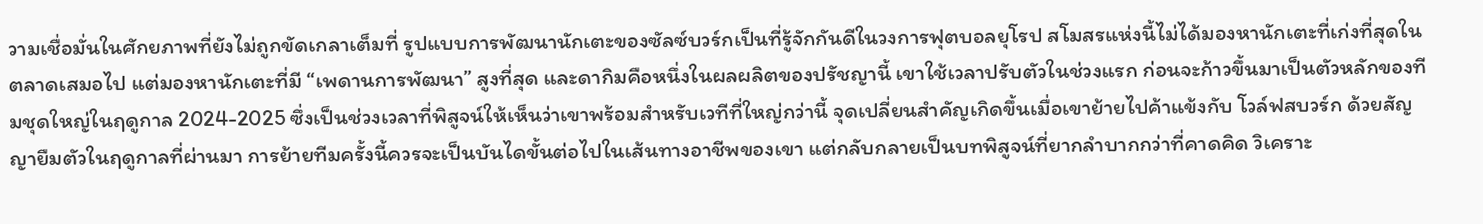วามเชื่อมั่นในศักยภาพที่ยังไม่ถูกขัดเกลาเต็มที่ รูปแบบการพัฒนานักเตะของซัลซ์บวร์กเป็นที่รู้จักกันดีในวงการฟุตบอลยุโรป สโมสรแห่งนี้ไม่ได้มองหานักเตะที่เก่งที่สุดในตลาดเสมอไป แต่มองหานักเตะที่มี “เพดานการพัฒนา” สูงที่สุด และดากิมคือหนึ่งในผลผลิตของปรัชญานี้ เขาใช้เวลาปรับตัวในช่วงแรก ก่อนจะก้าวขึ้นมาเป็นตัวหลักของทีมชุดใหญ่ในฤดูกาล 2024-2025 ซึ่งเป็นช่วงเวลาที่พิสูจน์ให้เห็นว่าเขาพร้อมสำหรับเวทีที่ใหญ่กว่านี้ จุดเปลี่ยนสำคัญเกิดขึ้นเมื่อเขาย้ายไปค้าแข้งกับ โวล์ฟสบวร์ก ด้วยสัญญายืมตัวในฤดูกาลที่ผ่านมา การย้ายทีมครั้งนี้ควรจะเป็นบันไดขั้นต่อไปในเส้นทางอาชีพของเขา แต่กลับกลายเป็นบทพิสูจน์ที่ยากลำบากกว่าที่คาดคิด วิเคราะ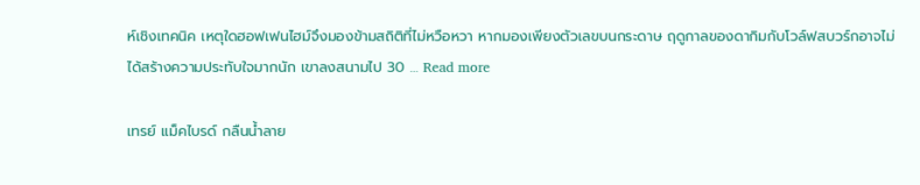ห์เชิงเทคนิค เหตุใดฮอฟเฟนไฮม์จึงมองข้ามสถิติที่ไม่หวือหวา หากมองเพียงตัวเลขบนกระดาษ ฤดูกาลของดากิมกับโวล์ฟสบวร์กอาจไม่ได้สร้างความประทับใจมากนัก เขาลงสนามไป 30 … Read more

เทรย์ แม็คไบรด์ กลืนน้ำลาย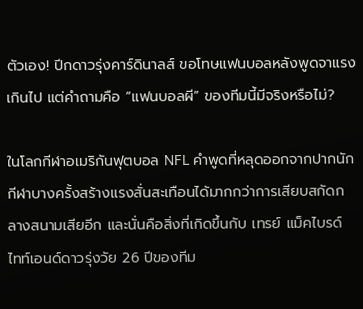ตัวเอง! ปีกดาวรุ่งคาร์ดินาลส์ ขอโทษแฟนบอลหลังพูดจาแรงเกินไป แต่คำถามคือ “แฟนบอลผี” ของทีมนี้มีจริงหรือไม่?

ในโลกกีฬาอเมริกันฟุตบอล NFL คำพูดที่หลุดออกจากปากนักกีฬาบางครั้งสร้างแรงสั่นสะเทือนได้มากกว่าการเสียบสกัดกลางสนามเสียอีก และนั่นคือสิ่งที่เกิดขึ้นกับ เทรย์ แม็คไบรด์ ไทท์เอนด์ดาวรุ่งวัย 26 ปีของทีม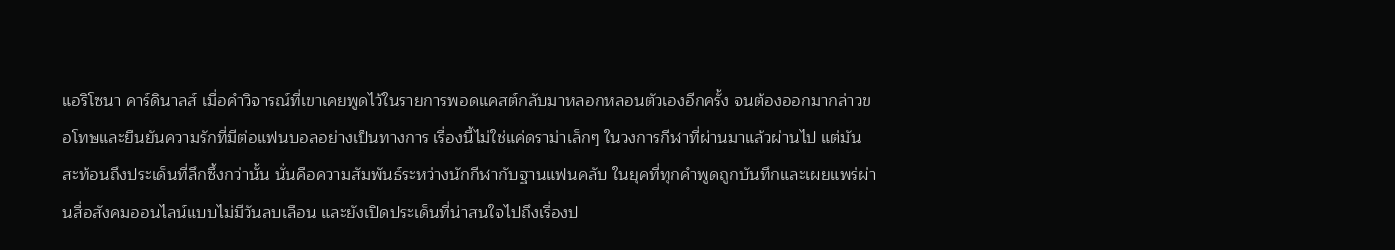แอริโซนา คาร์ดินาลส์ เมื่อคำวิจารณ์ที่เขาเคยพูดไว้ในรายการพอดแคสต์กลับมาหลอกหลอนตัวเองอีกครั้ง จนต้องออกมากล่าวขอโทษและยืนยันความรักที่มีต่อแฟนบอลอย่างเป็นทางการ เรื่องนี้ไม่ใช่แค่ดราม่าเล็กๆ ในวงการกีฬาที่ผ่านมาแล้วผ่านไป แต่มันสะท้อนถึงประเด็นที่ลึกซึ้งกว่านั้น นั่นคือความสัมพันธ์ระหว่างนักกีฬากับฐานแฟนคลับ ในยุคที่ทุกคำพูดถูกบันทึกและเผยแพร่ผ่านสื่อสังคมออนไลน์แบบไม่มีวันลบเลือน และยังเปิดประเด็นที่น่าสนใจไปถึงเรื่องป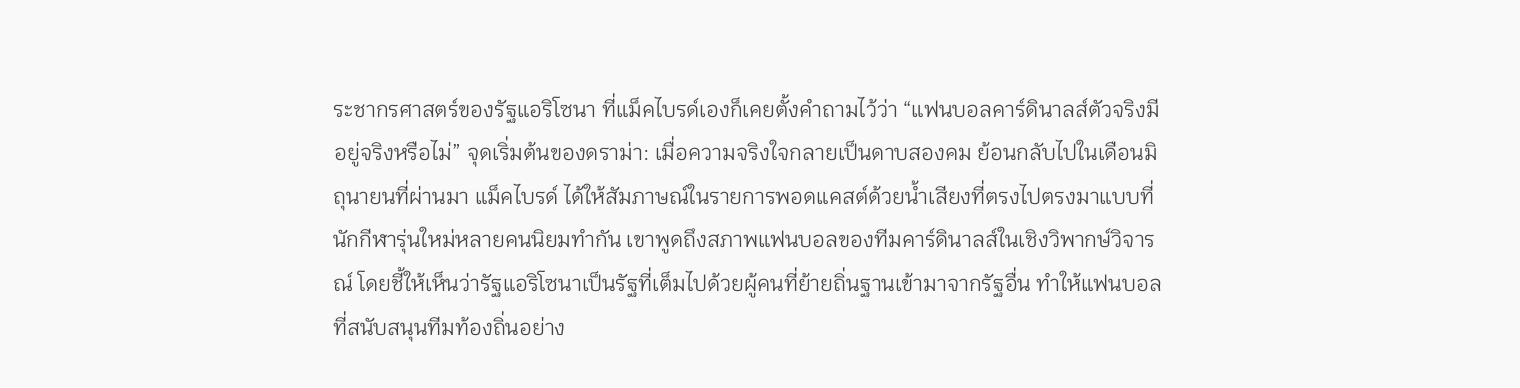ระชากรศาสตร์ของรัฐแอริโซนา ที่แม็คไบรด์เองก็เคยตั้งคำถามไว้ว่า “แฟนบอลคาร์ดินาลส์ตัวจริงมีอยู่จริงหรือไม่” จุดเริ่มต้นของดราม่า: เมื่อความจริงใจกลายเป็นดาบสองคม ย้อนกลับไปในเดือนมิถุนายนที่ผ่านมา แม็คไบรด์ ได้ให้สัมภาษณ์ในรายการพอดแคสต์ด้วยน้ำเสียงที่ตรงไปตรงมาแบบที่นักกีฬารุ่นใหม่หลายคนนิยมทำกัน เขาพูดถึงสภาพแฟนบอลของทีมคาร์ดินาลส์ในเชิงวิพากษ์วิจารณ์ โดยชี้ให้เห็นว่ารัฐแอริโซนาเป็นรัฐที่เต็มไปด้วยผู้คนที่ย้ายถิ่นฐานเข้ามาจากรัฐอื่น ทำให้แฟนบอลที่สนับสนุนทีมท้องถิ่นอย่าง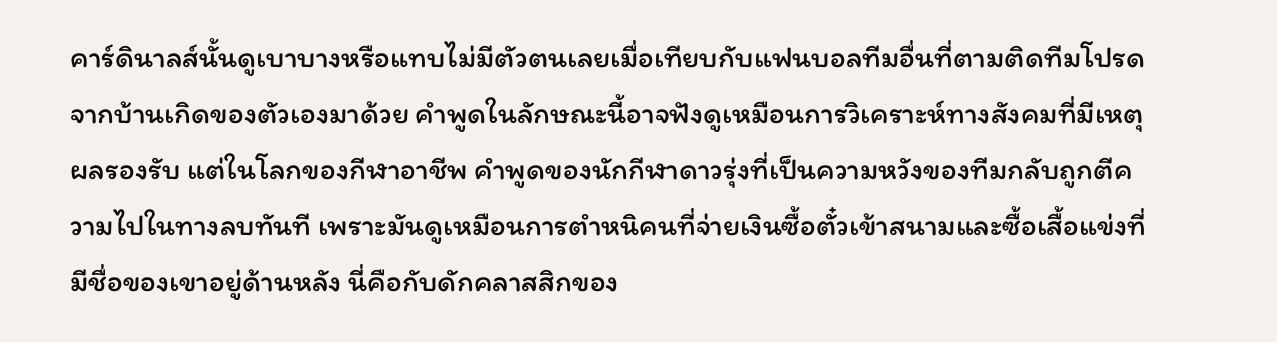คาร์ดินาลส์นั้นดูเบาบางหรือแทบไม่มีตัวตนเลยเมื่อเทียบกับแฟนบอลทีมอื่นที่ตามติดทีมโปรดจากบ้านเกิดของตัวเองมาด้วย คำพูดในลักษณะนี้อาจฟังดูเหมือนการวิเคราะห์ทางสังคมที่มีเหตุผลรองรับ แต่ในโลกของกีฬาอาชีพ คำพูดของนักกีฬาดาวรุ่งที่เป็นความหวังของทีมกลับถูกตีความไปในทางลบทันที เพราะมันดูเหมือนการตำหนิคนที่จ่ายเงินซื้อตั๋วเข้าสนามและซื้อเสื้อแข่งที่มีชื่อของเขาอยู่ด้านหลัง นี่คือกับดักคลาสสิกของ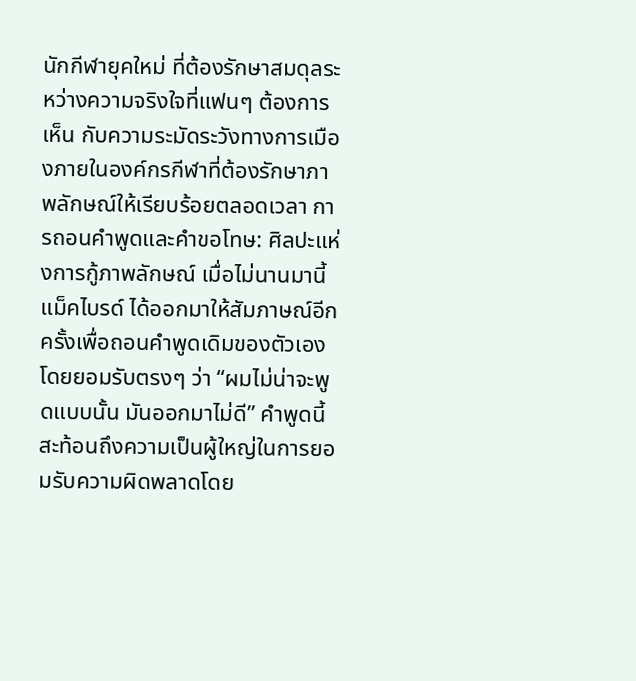นักกีฬายุคใหม่ ที่ต้องรักษาสมดุลระหว่างความจริงใจที่แฟนๆ ต้องการเห็น กับความระมัดระวังทางการเมืองภายในองค์กรกีฬาที่ต้องรักษาภาพลักษณ์ให้เรียบร้อยตลอดเวลา การถอนคำพูดและคำขอโทษ: ศิลปะแห่งการกู้ภาพลักษณ์ เมื่อไม่นานมานี้ แม็คไบรด์ ได้ออกมาให้สัมภาษณ์อีกครั้งเพื่อถอนคำพูดเดิมของตัวเอง โดยยอมรับตรงๆ ว่า “ผมไม่น่าจะพูดแบบนั้น มันออกมาไม่ดี” คำพูดนี้สะท้อนถึงความเป็นผู้ใหญ่ในการยอมรับความผิดพลาดโดย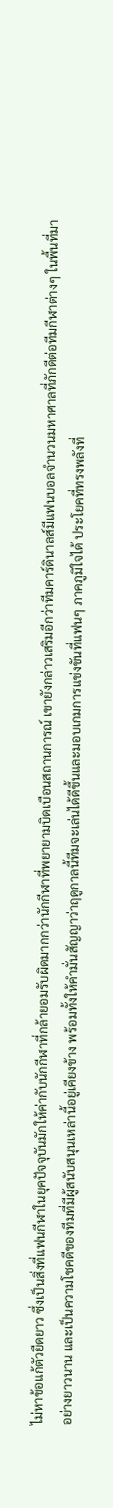ไม่หาข้อแก้ตัวยืดยาว ซึ่งเป็นสิ่งที่แฟนกีฬาในยุคปัจจุบันมักให้ค่ากับนักกีฬาที่กล้ายอมรับผิดมากกว่านักกีฬาที่พยายามบิดเบือนสถานการณ์ เขายังกล่าวเสริมอีกว่าทีมคาร์ดินาลส์มีแฟนบอลจำนวนมหาศาลที่ภักดีต่อทีมกีฬาต่างๆ ในพื้นที่มาอย่างยาวนาน และเป็นความโชคดีของทีมที่มีผู้สนับสนุนเหล่านี้อยู่เคียงข้าง พร้อมทั้งให้คำมั่นสัญญาว่าฤดูกาลนี้ทีมจะเล่นได้ดีขึ้นและมอบเกมการแข่งขันที่แฟนๆ ภาคภูมิใจได้ ประโยคที่ทรงพลังที่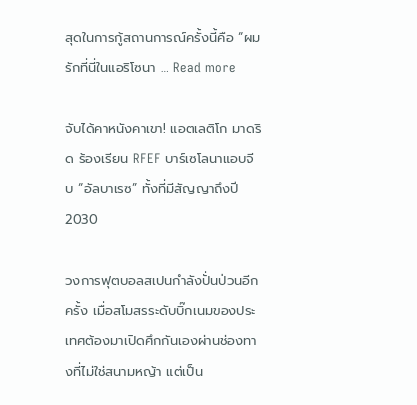สุดในการกู้สถานการณ์ครั้งนี้คือ “ผมรักที่นี่ในแอริโซนา … Read more

จับได้คาหนังคาเขา! แอตเลติโก มาดริด ร้องเรียน RFEF บาร์เซโลนาแอบจีบ “อัลบาเรซ” ทั้งที่มีสัญญาถึงปี 2030

วงการฟุตบอลสเปนกำลังปั่นป่วนอีกครั้ง เมื่อสโมสรระดับบิ๊กเนมของประเทศต้องมาเปิดศึกกันเองผ่านช่องทางที่ไม่ใช่สนามหญ้า แต่เป็น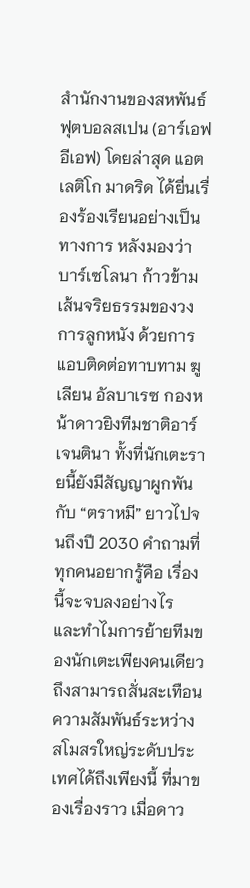สำนักงานของสหพันธ์ฟุตบอลสเปน (อาร์เอฟอีเอฟ) โดยล่าสุด แอตเลติโก มาดริด ได้ยื่นเรื่องร้องเรียนอย่างเป็นทางการ หลังมองว่า บาร์เซโลนา ก้าวข้ามเส้นจริยธรรมของวงการลูกหนัง ด้วยการแอบติดต่อทาบทาม ฆูเลียน อัลบาเรซ กองหน้าดาวยิงทีมชาติอาร์เจนตินา ทั้งที่นักเตะรายนี้ยังมีสัญญาผูกพันกับ “ตราหมี” ยาวไปจนถึงปี 2030 คำถามที่ทุกคนอยากรู้คือ เรื่องนี้จะจบลงอย่างไร และทำไมการย้ายทีมของนักเตะเพียงคนเดียวถึงสามารถสั่นสะเทือนความสัมพันธ์ระหว่างสโมสรใหญ่ระดับประเทศได้ถึงเพียงนี้ ที่มาของเรื่องราว เมื่อดาว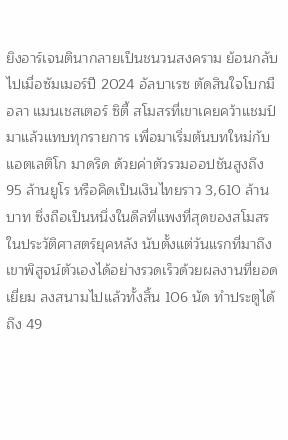ยิงอาร์เจนตินากลายเป็นชนวนสงคราม ย้อนกลับไปเมื่อซัมเมอร์ปี 2024 อัลบาเรซ ตัดสินใจโบกมือลา แมนเชสเตอร์ ซิตี้ สโมสรที่เขาเคยคว้าแชมป์มาแล้วแทบทุกรายการ เพื่อมาเริ่มต้นบทใหม่กับ แอตเลติโก มาดริด ด้วยค่าตัวรวมออปชันสูงถึง 95 ล้านยูโร หรือคิดเป็นเงินไทยราว 3,610 ล้านบาท ซึ่งถือเป็นหนึ่งในดีลที่แพงที่สุดของสโมสรในประวัติศาสตร์ยุคหลัง นับตั้งแต่วันแรกที่มาถึง เขาพิสูจน์ตัวเองได้อย่างรวดเร็วด้วยผลงานที่ยอดเยี่ยม ลงสนามไปแล้วทั้งสิ้น 106 นัด ทำประตูได้ถึง 49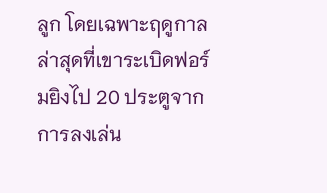ลูก โดยเฉพาะฤดูกาลล่าสุดที่เขาระเบิดฟอร์มยิงไป 20 ประตูจากการลงเล่น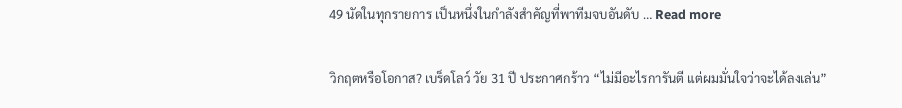49 นัดในทุกรายการ เป็นหนึ่งในกำลังสำคัญที่พาทีมจบอันดับ … Read more

วิกฤตหรือโอกาส? เบร็ดโลว์ วัย 31 ปี ประกาศกร้าว “ไม่มีอะไรการันตี แต่ผมมั่นใจว่าจะได้ลงเล่น”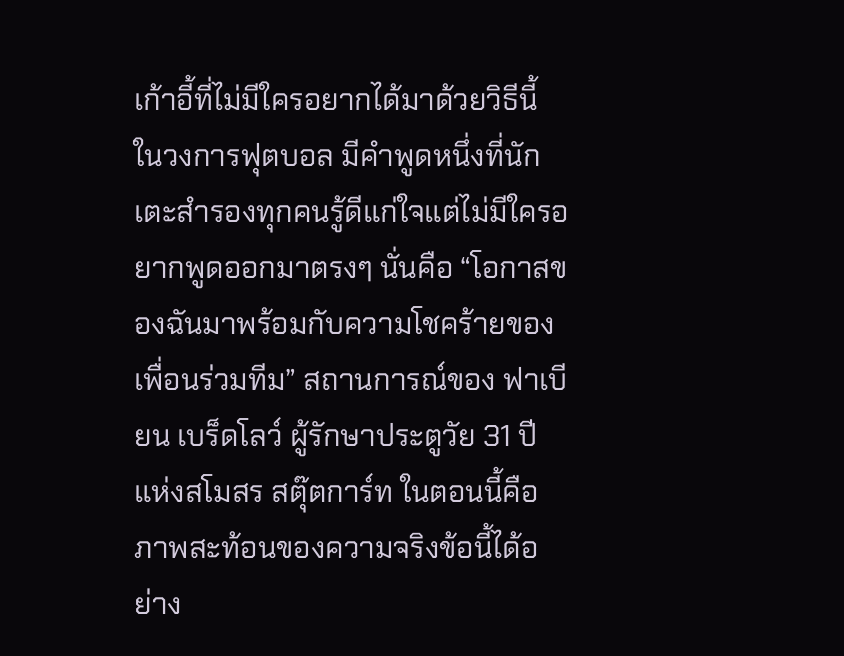เก้าอี้ที่ไม่มีใครอยากได้มาด้วยวิธีนี้ ในวงการฟุตบอล มีคำพูดหนึ่งที่นักเตะสำรองทุกคนรู้ดีแก่ใจแต่ไม่มีใครอยากพูดออกมาตรงๆ นั่นคือ “โอกาสของฉันมาพร้อมกับความโชคร้ายของเพื่อนร่วมทีม” สถานการณ์ของ ฟาเบียน เบร็ดโลว์ ผู้รักษาประตูวัย 31 ปีแห่งสโมสร สตุ๊ตการ์ท ในตอนนี้คือภาพสะท้อนของความจริงข้อนี้ได้อย่าง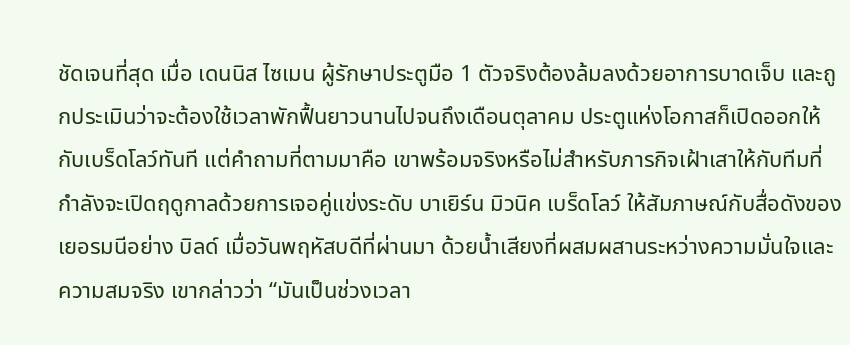ชัดเจนที่สุด เมื่อ เดนนิส ไซเมน ผู้รักษาประตูมือ 1 ตัวจริงต้องล้มลงด้วยอาการบาดเจ็บ และถูกประเมินว่าจะต้องใช้เวลาพักฟื้นยาวนานไปจนถึงเดือนตุลาคม ประตูแห่งโอกาสก็เปิดออกให้กับเบร็ดโลว์ทันที แต่คำถามที่ตามมาคือ เขาพร้อมจริงหรือไม่สำหรับภารกิจเฝ้าเสาให้กับทีมที่กำลังจะเปิดฤดูกาลด้วยการเจอคู่แข่งระดับ บาเยิร์น มิวนิค เบร็ดโลว์ ให้สัมภาษณ์กับสื่อดังของเยอรมนีอย่าง บิลด์ เมื่อวันพฤหัสบดีที่ผ่านมา ด้วยน้ำเสียงที่ผสมผสานระหว่างความมั่นใจและความสมจริง เขากล่าวว่า “มันเป็นช่วงเวลา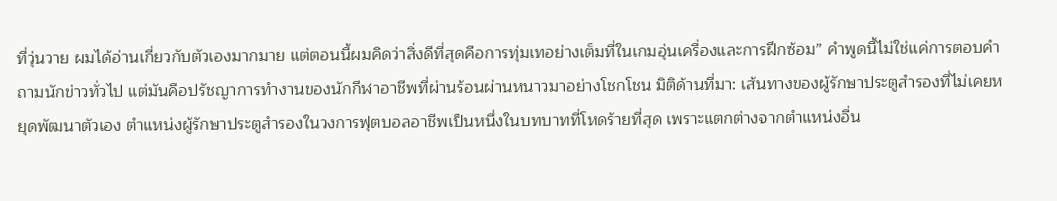ที่วุ่นวาย ผมได้อ่านเกี่ยวกับตัวเองมากมาย แต่ตอนนี้ผมคิดว่าสิ่งดีที่สุดคือการทุ่มเทอย่างเต็มที่ในเกมอุ่นเครื่องและการฝึกซ้อม” คำพูดนี้ไม่ใช่แค่การตอบคำถามนักข่าวทั่วไป แต่มันคือปรัชญาการทำงานของนักกีฬาอาชีพที่ผ่านร้อนผ่านหนาวมาอย่างโชกโชน มิติด้านที่มา: เส้นทางของผู้รักษาประตูสำรองที่ไม่เคยหยุดพัฒนาตัวเอง ตำแหน่งผู้รักษาประตูสำรองในวงการฟุตบอลอาชีพเป็นหนึ่งในบทบาทที่โหดร้ายที่สุด เพราะแตกต่างจากตำแหน่งอื่น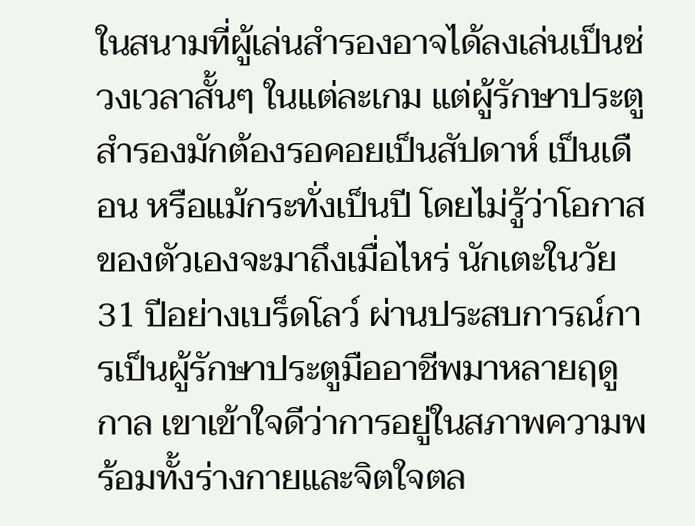ในสนามที่ผู้เล่นสำรองอาจได้ลงเล่นเป็นช่วงเวลาสั้นๆ ในแต่ละเกม แต่ผู้รักษาประตูสำรองมักต้องรอคอยเป็นสัปดาห์ เป็นเดือน หรือแม้กระทั่งเป็นปี โดยไม่รู้ว่าโอกาสของตัวเองจะมาถึงเมื่อไหร่ นักเตะในวัย 31 ปีอย่างเบร็ดโลว์ ผ่านประสบการณ์การเป็นผู้รักษาประตูมืออาชีพมาหลายฤดูกาล เขาเข้าใจดีว่าการอยู่ในสภาพความพร้อมทั้งร่างกายและจิตใจตล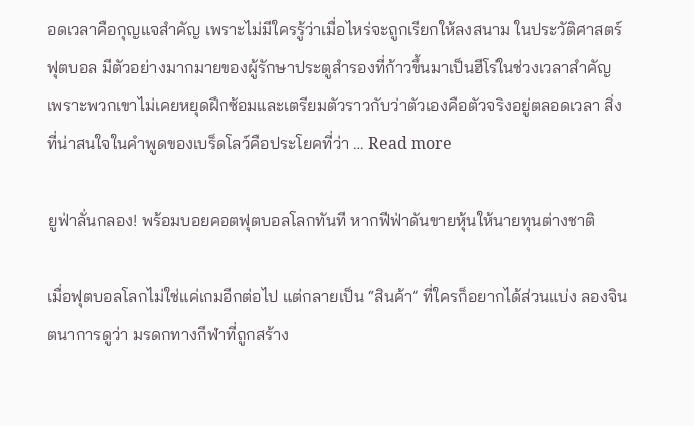อดเวลาคือกุญแจสำคัญ เพราะไม่มีใครรู้ว่าเมื่อไหร่จะถูกเรียกให้ลงสนาม ในประวัติศาสตร์ฟุตบอล มีตัวอย่างมากมายของผู้รักษาประตูสำรองที่ก้าวขึ้นมาเป็นฮีโร่ในช่วงเวลาสำคัญ เพราะพวกเขาไม่เคยหยุดฝึกซ้อมและเตรียมตัวราวกับว่าตัวเองคือตัวจริงอยู่ตลอดเวลา สิ่งที่น่าสนใจในคำพูดของเบร็ดโลว์คือประโยคที่ว่า … Read more

ยูฟ่าลั่นกลอง! พร้อมบอยคอตฟุตบอลโลกทันที หากฟีฟ่าดันขายหุ้นให้นายทุนต่างชาติ

เมื่อฟุตบอลโลกไม่ใช่แค่เกมอีกต่อไป แต่กลายเป็น “สินค้า” ที่ใครก็อยากได้ส่วนแบ่ง ลองจินตนาการดูว่า มรดกทางกีฬาที่ถูกสร้าง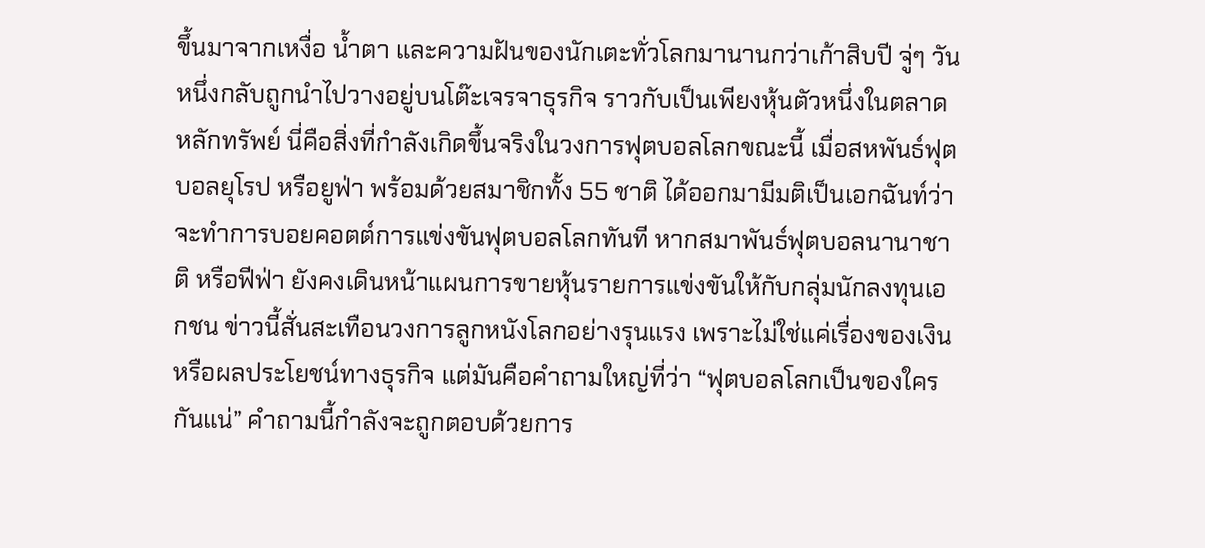ขึ้นมาจากเหงื่อ น้ำตา และความฝันของนักเตะทั่วโลกมานานกว่าเก้าสิบปี จู่ๆ วันหนึ่งกลับถูกนำไปวางอยู่บนโต๊ะเจรจาธุรกิจ ราวกับเป็นเพียงหุ้นตัวหนึ่งในตลาดหลักทรัพย์ นี่คือสิ่งที่กำลังเกิดขึ้นจริงในวงการฟุตบอลโลกขณะนี้ เมื่อสหพันธ์ฟุตบอลยุโรป หรือยูฟ่า พร้อมด้วยสมาชิกทั้ง 55 ชาติ ได้ออกมามีมติเป็นเอกฉันท์ว่าจะทำการบอยคอตต์การแข่งขันฟุตบอลโลกทันที หากสมาพันธ์ฟุตบอลนานาชาติ หรือฟีฟ่า ยังคงเดินหน้าแผนการขายหุ้นรายการแข่งขันให้กับกลุ่มนักลงทุนเอกชน ข่าวนี้สั่นสะเทือนวงการลูกหนังโลกอย่างรุนแรง เพราะไม่ใช่แค่เรื่องของเงินหรือผลประโยชน์ทางธุรกิจ แต่มันคือคำถามใหญ่ที่ว่า “ฟุตบอลโลกเป็นของใครกันแน่” คำถามนี้กำลังจะถูกตอบด้วยการ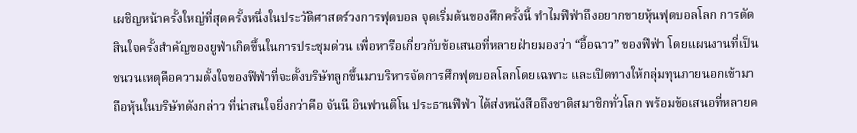เผชิญหน้าครั้งใหญ่ที่สุดครั้งหนึ่งในประวัติศาสตร์วงการฟุตบอล จุดเริ่มต้นของศึกครั้งนี้ ทำไมฟีฟ่าถึงอยากขายหุ้นฟุตบอลโลก การตัดสินใจครั้งสำคัญของยูฟ่าเกิดขึ้นในการประชุมด่วน เพื่อหารือเกี่ยวกับข้อเสนอที่หลายฝ่ายมองว่า “อื้อฉาว” ของฟีฟ่า โดยแผนงานที่เป็นชนวนเหตุคือความตั้งใจของฟีฟ่าที่จะตั้งบริษัทลูกขึ้นมาบริหารจัดการศึกฟุตบอลโลกโดยเฉพาะ และเปิดทางให้กลุ่มทุนภายนอกเข้ามาถือหุ้นในบริษัทดังกล่าว ที่น่าสนใจยิ่งกว่าคือ จันนี อินฟานติโน ประธานฟีฟ่า ได้ส่งหนังสือถึงชาติสมาชิกทั่วโลก พร้อมข้อเสนอที่หลายค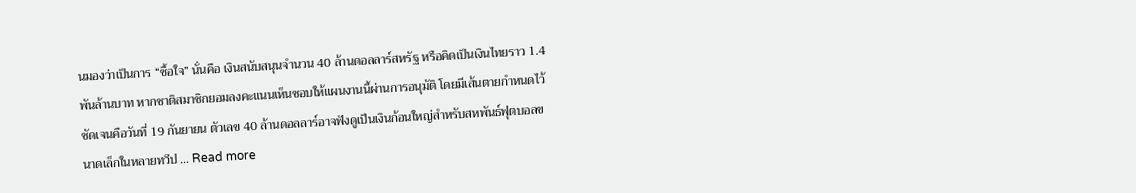นมองว่าเป็นการ “ซื้อใจ” นั่นคือ เงินสนับสนุนจำนวน 40 ล้านดอลลาร์สหรัฐ หรือคิดเป็นเงินไทยราว 1.4 พันล้านบาท หากชาติสมาชิกยอมลงคะแนนเห็นชอบให้แผนงานนี้ผ่านการอนุมัติ โดยมีเส้นตายกำหนดไว้ชัดเจนคือวันที่ 19 กันยายน ตัวเลข 40 ล้านดอลลาร์อาจฟังดูเป็นเงินก้อนใหญ่สำหรับสหพันธ์ฟุตบอลขนาดเล็กในหลายทวีป … Read more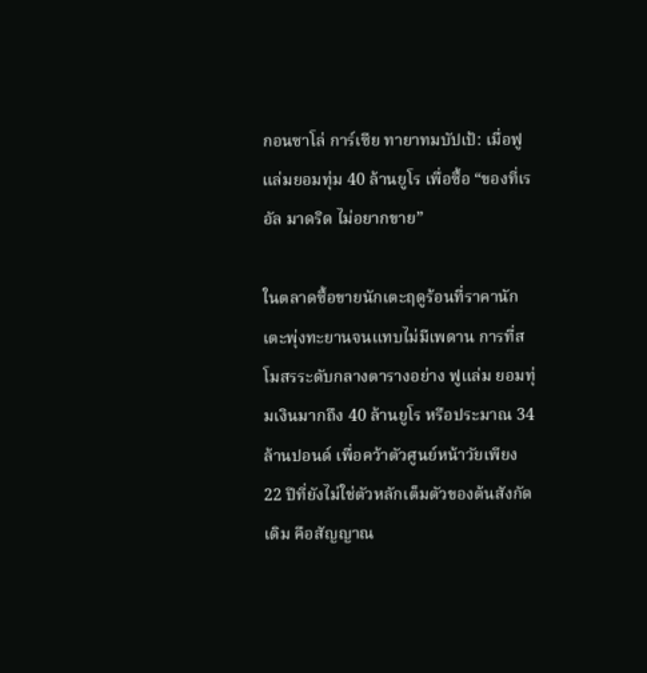กอนซาโล่ การ์เซีย ทายาทมบัปเป้: เมื่อฟูแล่มยอมทุ่ม 40 ล้านยูโร เพื่อซื้อ “ของที่เรอัล มาดริด ไม่อยากขาย”

ในตลาดซื้อขายนักเตะฤดูร้อนที่ราคานักเตะพุ่งทะยานจนแทบไม่มีเพดาน การที่สโมสรระดับกลางตารางอย่าง ฟูแล่ม ยอมทุ่มเงินมากถึง 40 ล้านยูโร หรือประมาณ 34 ล้านปอนด์ เพื่อคว้าตัวศูนย์หน้าวัยเพียง 22 ปีที่ยังไม่ใช่ตัวหลักเต็มตัวของต้นสังกัดเดิม คือสัญญาณ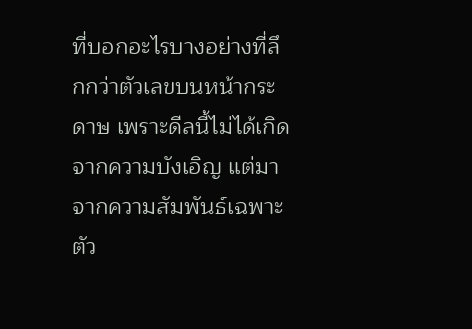ที่บอกอะไรบางอย่างที่ลึกกว่าตัวเลขบนหน้ากระดาษ เพราะดีลนี้ไม่ได้เกิดจากความบังเอิญ แต่มาจากความสัมพันธ์เฉพาะตัว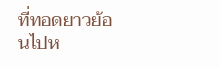ที่ทอดยาวย้อนไปห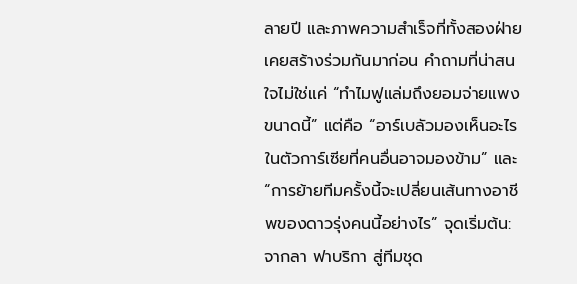ลายปี และภาพความสำเร็จที่ทั้งสองฝ่ายเคยสร้างร่วมกันมาก่อน คำถามที่น่าสนใจไม่ใช่แค่ “ทำไมฟูแล่มถึงยอมจ่ายแพงขนาดนี้” แต่คือ “อาร์เบลัวมองเห็นอะไรในตัวการ์เซียที่คนอื่นอาจมองข้าม” และ “การย้ายทีมครั้งนี้จะเปลี่ยนเส้นทางอาชีพของดาวรุ่งคนนี้อย่างไร” จุดเริ่มต้น: จากลา ฟาบริกา สู่ทีมชุด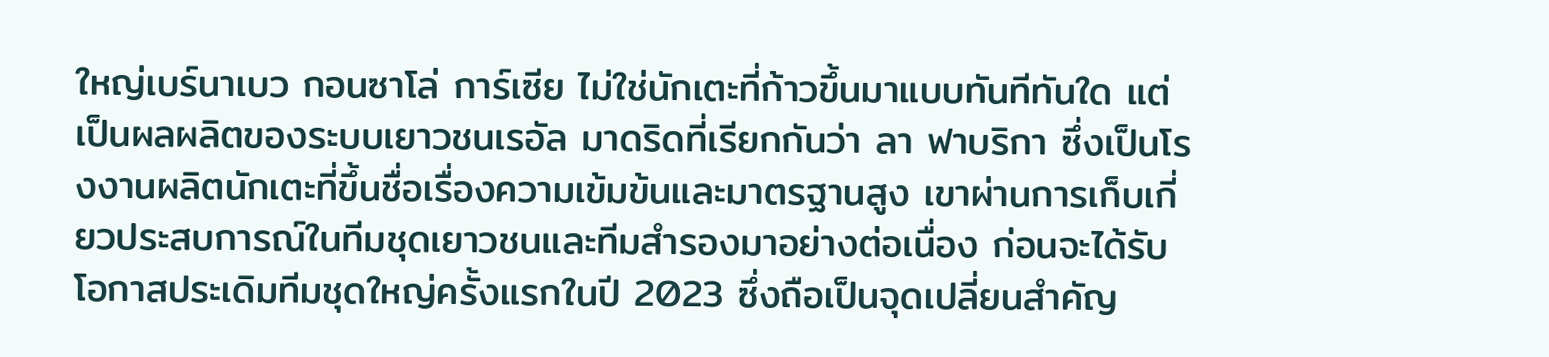ใหญ่เบร์นาเบว กอนซาโล่ การ์เซีย ไม่ใช่นักเตะที่ก้าวขึ้นมาแบบทันทีทันใด แต่เป็นผลผลิตของระบบเยาวชนเรอัล มาดริดที่เรียกกันว่า ลา ฟาบริกา ซึ่งเป็นโรงงานผลิตนักเตะที่ขึ้นชื่อเรื่องความเข้มข้นและมาตรฐานสูง เขาผ่านการเก็บเกี่ยวประสบการณ์ในทีมชุดเยาวชนและทีมสำรองมาอย่างต่อเนื่อง ก่อนจะได้รับโอกาสประเดิมทีมชุดใหญ่ครั้งแรกในปี 2023 ซึ่งถือเป็นจุดเปลี่ยนสำคัญ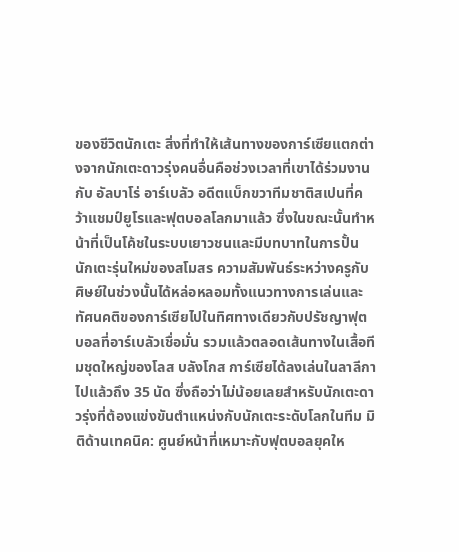ของชีวิตนักเตะ สิ่งที่ทำให้เส้นทางของการ์เซียแตกต่างจากนักเตะดาวรุ่งคนอื่นคือช่วงเวลาที่เขาได้ร่วมงานกับ อัลบาโร่ อาร์เบลัว อดีตแบ็กขวาทีมชาติสเปนที่คว้าแชมป์ยูโรและฟุตบอลโลกมาแล้ว ซึ่งในขณะนั้นทำหน้าที่เป็นโค้ชในระบบเยาวชนและมีบทบาทในการปั้นนักเตะรุ่นใหม่ของสโมสร ความสัมพันธ์ระหว่างครูกับศิษย์ในช่วงนั้นได้หล่อหลอมทั้งแนวทางการเล่นและทัศนคติของการ์เซียไปในทิศทางเดียวกับปรัชญาฟุตบอลที่อาร์เบลัวเชื่อมั่น รวมแล้วตลอดเส้นทางในเสื้อทีมชุดใหญ่ของโลส บลังโกส การ์เซียได้ลงเล่นในลาลีกาไปแล้วถึง 35 นัด ซึ่งถือว่าไม่น้อยเลยสำหรับนักเตะดาวรุ่งที่ต้องแข่งขันตำแหน่งกับนักเตะระดับโลกในทีม มิติด้านเทคนิค: ศูนย์หน้าที่เหมาะกับฟุตบอลยุคให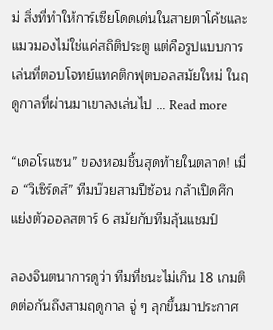ม่ สิ่งที่ทำให้การ์เซียโดดเด่นในสายตาโค้ชและแมวมองไม่ใช่แค่สถิติประตู แต่คือรูปแบบการเล่นที่ตอบโจทย์แทคติกฟุตบอลสมัยใหม่ ในฤดูกาลที่ผ่านมาเขาลงเล่นไป … Read more

“เดอโรแซน” ของหอมชิ้นสุดท้ายในตลาด! เมื่อ “วิเซิร์ดส์” ทีมบ๊วยสามปีซ้อน กล้าเปิดศึกแย่งตัวออลสตาร์ 6 สมัยกับทีมลุ้นแชมป์

ลองจินตนาการดูว่า ทีมที่ชนะไม่เกิน 18 เกมติดต่อกันถึงสามฤดูกาล จู่ ๆ ลุกขึ้นมาประกาศ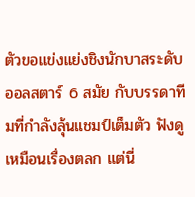ตัวขอแข่งแย่งชิงนักบาสระดับออลสตาร์ 6 สมัย กับบรรดาทีมที่กำลังลุ้นแชมป์เต็มตัว ฟังดูเหมือนเรื่องตลก แต่นี่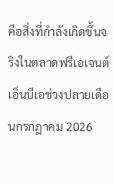คือสิ่งที่กำลังเกิดขึ้นจริงในตลาดฟรีเอเจนต์เอ็นบีเอช่วงปลายเดือนกรกฎาคม 2026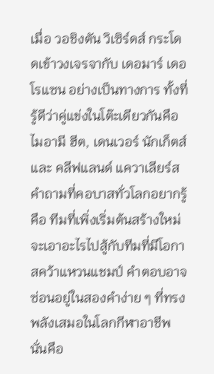เมื่อ วอชิงตัน วิเซิร์ดส์ กระโดดเข้าวงเจรจากับ เดอมาร์ เดอโรแซน อย่างเป็นทางการ ทั้งที่รู้ดีว่าคู่แข่งในโต๊ะเดียวกันคือ ไมอามี ฮีต, เดนเวอร์ นักเก็ตส์ และ คลีฟแลนด์ แควาเลียร์ส คำถามที่คอบาสทั่วโลกอยากรู้คือ ทีมที่เพิ่งเริ่มต้นสร้างใหม่จะเอาอะไรไปสู้กับทีมที่มีโอกาสคว้าแหวนแชมป์ คำตอบอาจซ่อนอยู่ในสองคำง่าย ๆ ที่ทรงพลังเสมอในโลกกีฬาอาชีพ นั่นคือ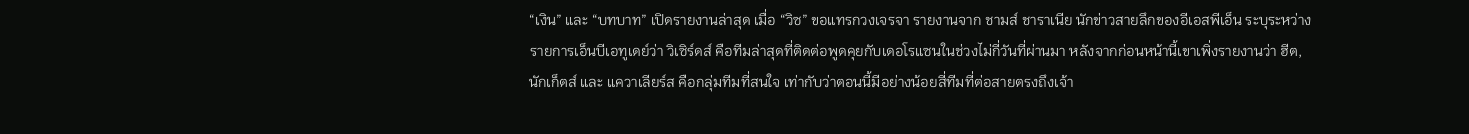“เงิน” และ “บทบาท” เปิดรายงานล่าสุด เมื่อ “วิซ” ขอแทรกวงเจรจา รายงานจาก ชามส์ ชาราเนีย นักข่าวสายลึกของอีเอสพีเอ็น ระบุระหว่างรายการเอ็นบีเอทูเดย์ว่า วิเซิร์ดส์ คือทีมล่าสุดที่ติดต่อพูดคุยกับเดอโรแซนในช่วงไม่กี่วันที่ผ่านมา หลังจากก่อนหน้านี้เขาเพิ่งรายงานว่า ฮีต, นักเก็ตส์ และ แควาเลียร์ส คือกลุ่มทีมที่สนใจ เท่ากับว่าตอนนี้มีอย่างน้อยสี่ทีมที่ต่อสายตรงถึงเจ้า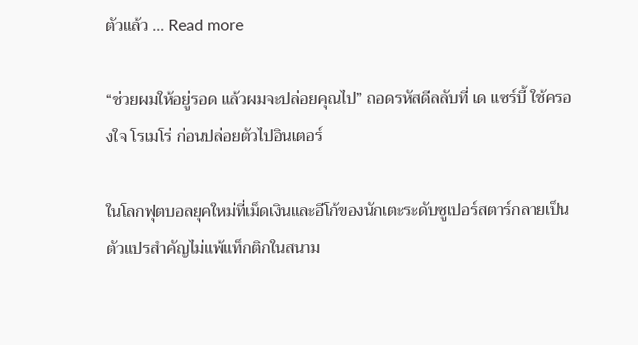ตัวแล้ว … Read more

“ช่วยผมให้อยู่รอด แล้วผมจะปล่อยคุณไป” ถอดรหัสดีลลับที่ เด แซร์บี้ ใช้ครองใจ โรเมโร่ ก่อนปล่อยตัวไปอินเตอร์

ในโลกฟุตบอลยุคใหม่ที่เม็ดเงินและอีโก้ของนักเตะระดับซูเปอร์สตาร์กลายเป็นตัวแปรสำคัญไม่แพ้แท็กติกในสนาม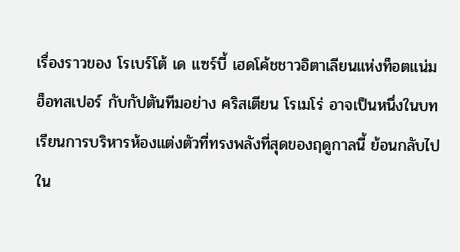เรื่องราวของ โรเบร์โต้ เด แซร์บี้ เฮดโค้ชชาวอิตาเลียนแห่งท็อตแน่ม ฮ็อทสเปอร์ กับกัปตันทีมอย่าง คริสเตียน โรเมโร่ อาจเป็นหนึ่งในบทเรียนการบริหารห้องแต่งตัวที่ทรงพลังที่สุดของฤดูกาลนี้ ย้อนกลับไปใน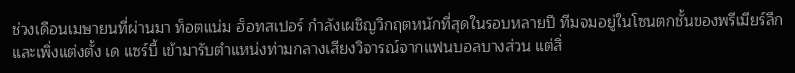ช่วงเดือนเมษายนที่ผ่านมา ท็อตแน่ม ฮ็อทสเปอร์ กำลังเผชิญวิกฤตหนักที่สุดในรอบหลายปี ทีมจมอยู่ในโซนตกชั้นของพรีเมียร์ลีก และเพิ่งแต่งตั้ง เด แซร์บี้ เข้ามารับตำแหน่งท่ามกลางเสียงวิจารณ์จากแฟนบอลบางส่วน แต่สิ่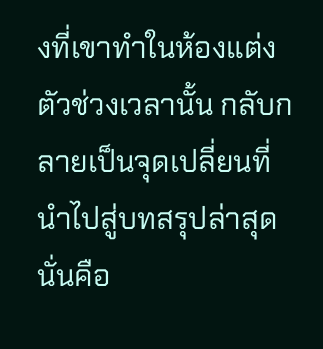งที่เขาทำในห้องแต่งตัวช่วงเวลานั้น กลับกลายเป็นจุดเปลี่ยนที่นำไปสู่บทสรุปล่าสุด นั่นคือ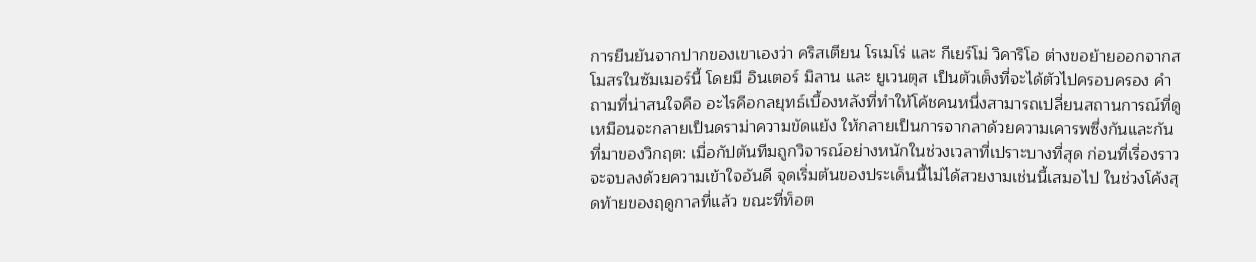การยืนยันจากปากของเขาเองว่า คริสเตียน โรเมโร่ และ กีเยร์โม่ วิคาริโอ ต่างขอย้ายออกจากสโมสรในซัมเมอร์นี้ โดยมี อินเตอร์ มิลาน และ ยูเวนตุส เป็นตัวเต็งที่จะได้ตัวไปครอบครอง คำถามที่น่าสนใจคือ อะไรคือกลยุทธ์เบื้องหลังที่ทำให้โค้ชคนหนึ่งสามารถเปลี่ยนสถานการณ์ที่ดูเหมือนจะกลายเป็นดราม่าความขัดแย้ง ให้กลายเป็นการจากลาด้วยความเคารพซึ่งกันและกัน ที่มาของวิกฤต: เมื่อกัปตันทีมถูกวิจารณ์อย่างหนักในช่วงเวลาที่เปราะบางที่สุด ก่อนที่เรื่องราวจะจบลงด้วยความเข้าใจอันดี จุดเริ่มต้นของประเด็นนี้ไม่ได้สวยงามเช่นนี้เสมอไป ในช่วงโค้งสุดท้ายของฤดูกาลที่แล้ว ขณะที่ท็อต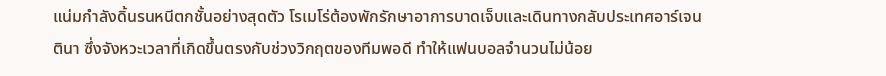แน่มกำลังดิ้นรนหนีตกชั้นอย่างสุดตัว โรเมโร่ต้องพักรักษาอาการบาดเจ็บและเดินทางกลับประเทศอาร์เจนตินา ซึ่งจังหวะเวลาที่เกิดขึ้นตรงกับช่วงวิกฤตของทีมพอดี ทำให้แฟนบอลจำนวนไม่น้อย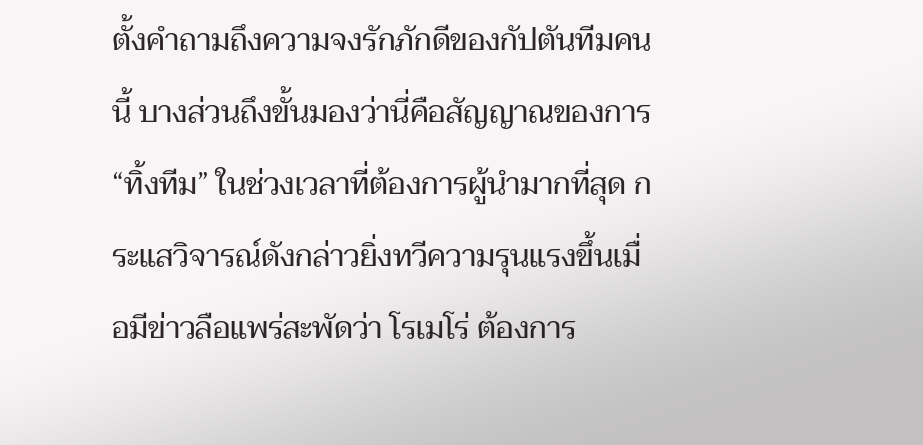ตั้งคำถามถึงความจงรักภักดีของกัปตันทีมคนนี้ บางส่วนถึงขั้นมองว่านี่คือสัญญาณของการ “ทิ้งทีม” ในช่วงเวลาที่ต้องการผู้นำมากที่สุด กระแสวิจารณ์ดังกล่าวยิ่งทวีความรุนแรงขึ้นเมื่อมีข่าวลือแพร่สะพัดว่า โรเมโร่ ต้องการ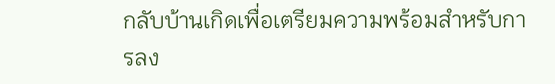กลับบ้านเกิดเพื่อเตรียมความพร้อมสำหรับการลง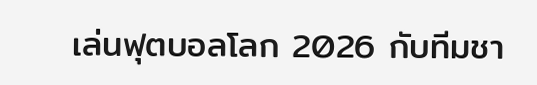เล่นฟุตบอลโลก 2026 กับทีมชา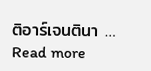ติอาร์เจนตินา … Read more